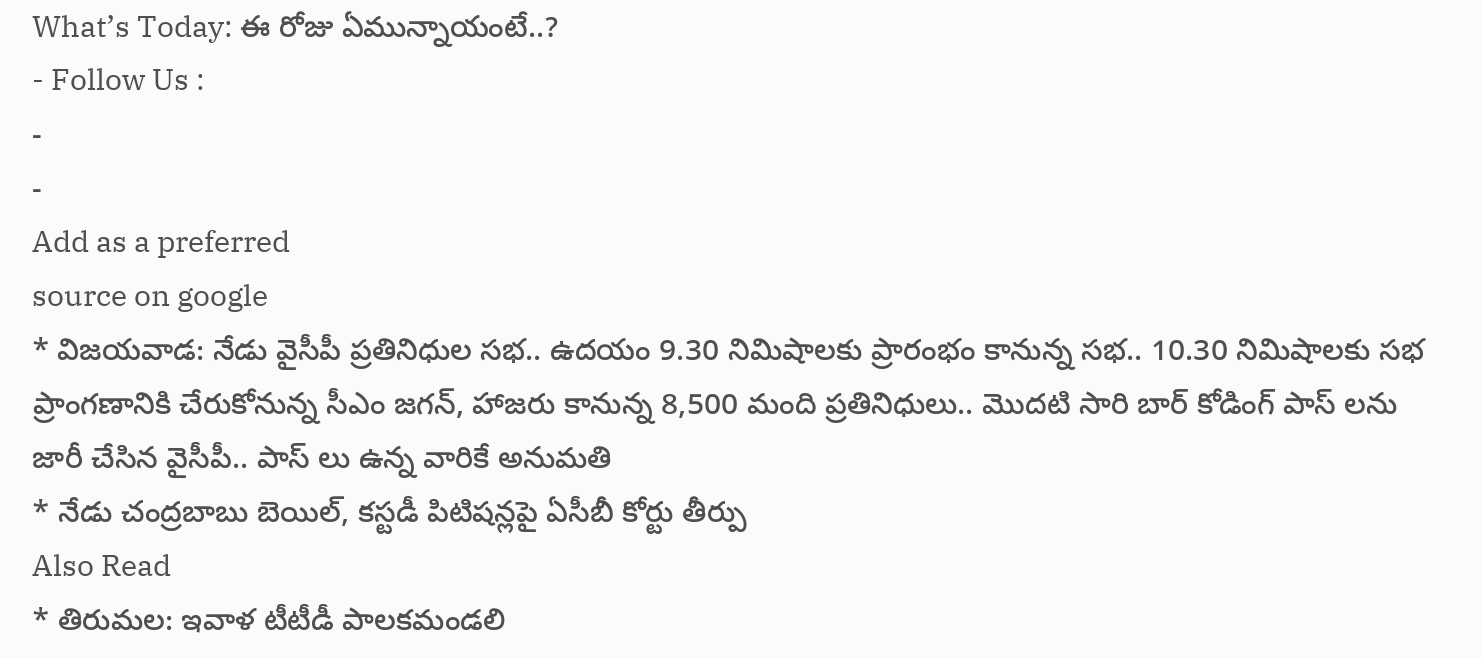What’s Today: ఈ రోజు ఏమున్నాయంటే..?
- Follow Us :
-
-
Add as a preferred
source on google
* విజయవాడ: నేడు వైసీపీ ప్రతినిధుల సభ.. ఉదయం 9.30 నిమిషాలకు ప్రారంభం కానున్న సభ.. 10.30 నిమిషాలకు సభ ప్రాంగణానికి చేరుకోనున్న సీఎం జగన్, హాజరు కానున్న 8,500 మంది ప్రతినిధులు.. మొదటి సారి బార్ కోడింగ్ పాస్ లను జారీ చేసిన వైసీపీ.. పాస్ లు ఉన్న వారికే అనుమతి
* నేడు చంద్రబాబు బెయిల్, కస్టడీ పిటిషన్లపై ఏసీబీ కోర్టు తీర్పు
Also Read
* తిరుమల: ఇవాళ టీటీడీ పాలకమండలి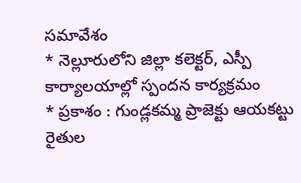సమావేశం
* నెల్లూరులోని జిల్లా కలెక్టర్, ఎస్పీ కార్యాలయాల్లో స్పందన కార్యక్రమం
* ప్రకాశం : గుండ్లకమ్మ ప్రాజెక్టు ఆయకట్టు రైతుల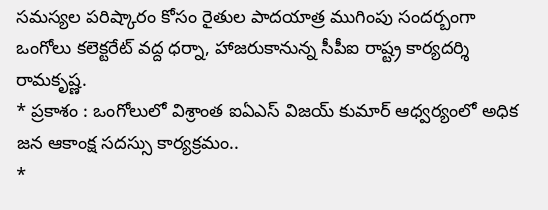సమస్యల పరిష్కారం కోసం రైతుల పాదయాత్ర ముగింపు సందర్బంగా ఒంగోలు కలెక్టరేట్ వద్ద ధర్నా, హాజరుకానున్న సీపీఐ రాష్ట్ర కార్యదర్శి రామకృష్ణ.
* ప్రకాశం : ఒంగోలులో విశ్రాంత ఐఏఎస్ విజయ్ కుమార్ ఆధ్వర్యంలో అధిక జన ఆకాంక్ష సదస్సు కార్యక్రమం..
*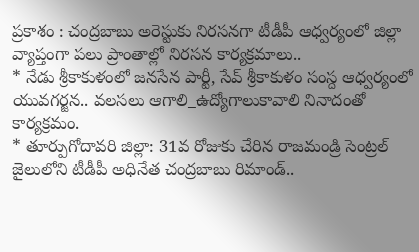ప్రకాశం : చంద్రబాబు అరెస్టుకు నిరసనగా టీడీపీ ఆధ్వర్యంలో జిల్లా వ్యాప్తంగా పలు ప్రాంతాల్లో నిరసన కార్యక్రమాలు..
* నేడు శ్రీకాకుళంలో జనసేన పార్టీ, సేవ్ శ్రీకాకుళం సంస్ద ఆధ్వర్యంలో యువగర్జన.. వలసలు ఆగాలి_ఉద్యోగాలుకావాలి నినాదంతో కార్యక్రమం.
* తూర్పుగోదావరి జిల్లా: 31వ రోజుకు చేరిన రాజమండ్రి సెంట్రల్ జైలులోని టీడీపీ అధినేత చంద్రబాబు రిమాండ్..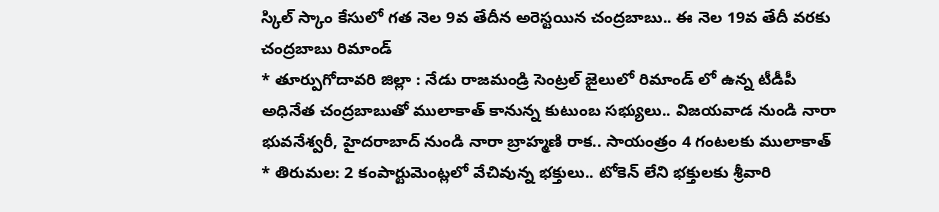స్కిల్ స్కాం కేసులో గత నెల 9వ తేదీన అరెస్టయిన చంద్రబాబు.. ఈ నెల 19వ తేదీ వరకు చంద్రబాబు రిమాండ్
* తూర్పుగోదావరి జిల్లా : నేడు రాజమండ్రి సెంట్రల్ జైలులో రిమాండ్ లో ఉన్న టీడీపీ అధినేత చంద్రబాబుతో ములాకాత్ కానున్న కుటుంబ సభ్యులు.. విజయవాడ నుండి నారా భువనేశ్వరీ, హైదరాబాద్ నుండి నారా బ్రాహ్మణి రాక.. సాయంత్రం 4 గంటలకు ములాకాత్
* తిరుమల: 2 కంపార్టుమెంట్లలో వేచివున్న భక్తులు.. టోకెన్ లేని భక్తులకు శ్రీవారి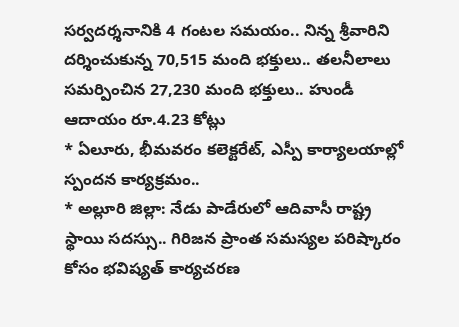సర్వదర్శనానికి 4 గంటల సమయం.. నిన్న శ్రీవారిని దర్శించుకున్న 70,515 మంది భక్తులు.. తలనీలాలు సమర్పించిన 27,230 మంది భక్తులు.. హుండీ ఆదాయం రూ.4.23 కోట్లు
* ఏలూరు, భీమవరం కలెక్టరేట్, ఎస్పీ కార్యాలయాల్లో స్పందన కార్యక్రమం..
* అల్లూరి జిల్లా: నేడు పాడేరులో ఆదివాసీ రాష్ట్ర స్థాయి సదస్సు.. గిరిజన ప్రాంత సమస్యల పరిష్కారం కోసం భవిష్యత్ కార్యచరణ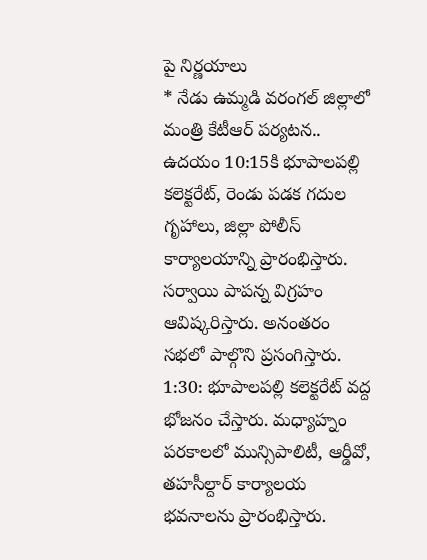పై నిర్ణయాలు
* నేడు ఉమ్మడి వరంగల్ జిల్లాలో మంత్రి కేటీఆర్ పర్యటన.. ఉదయం 10:15కి భూపాలపల్లి కలెక్టరేట్, రెండు పడక గదుల గృహాలు, జిల్లా పోలీస్ కార్యాలయాన్ని ప్రారంభిస్తారు. సర్వాయి పాపన్న విగ్రహం ఆవిష్కరిస్తారు. అనంతరం సభలో పాల్గొని ప్రసంగిస్తారు. 1:30: భూపాలపల్లి కలెక్టరేట్ వద్ద భోజనం చేస్తారు. మధ్యాహ్నం పరకాలలో మున్సిపాలిటీ, ఆర్డీవో, తహసీల్దార్ కార్యాలయ భవనాలను ప్రారంభిస్తారు.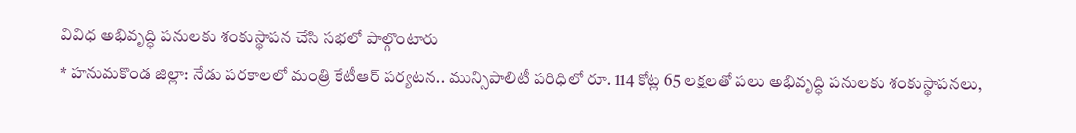వివిధ అభివృద్ధి పనులకు శంకుస్థాపన చేసి సభలో పాల్గొంటారు
* హనుమకొండ జిల్లా: నేడు పరకాలలో మంత్రి కేటీఆర్ పర్యటన.. మున్సిపాలిటీ పరిధిలో రూ. 114 కోట్ల 65 లక్షలతో పలు అభివృద్ధి పనులకు శంకుస్థాపనలు,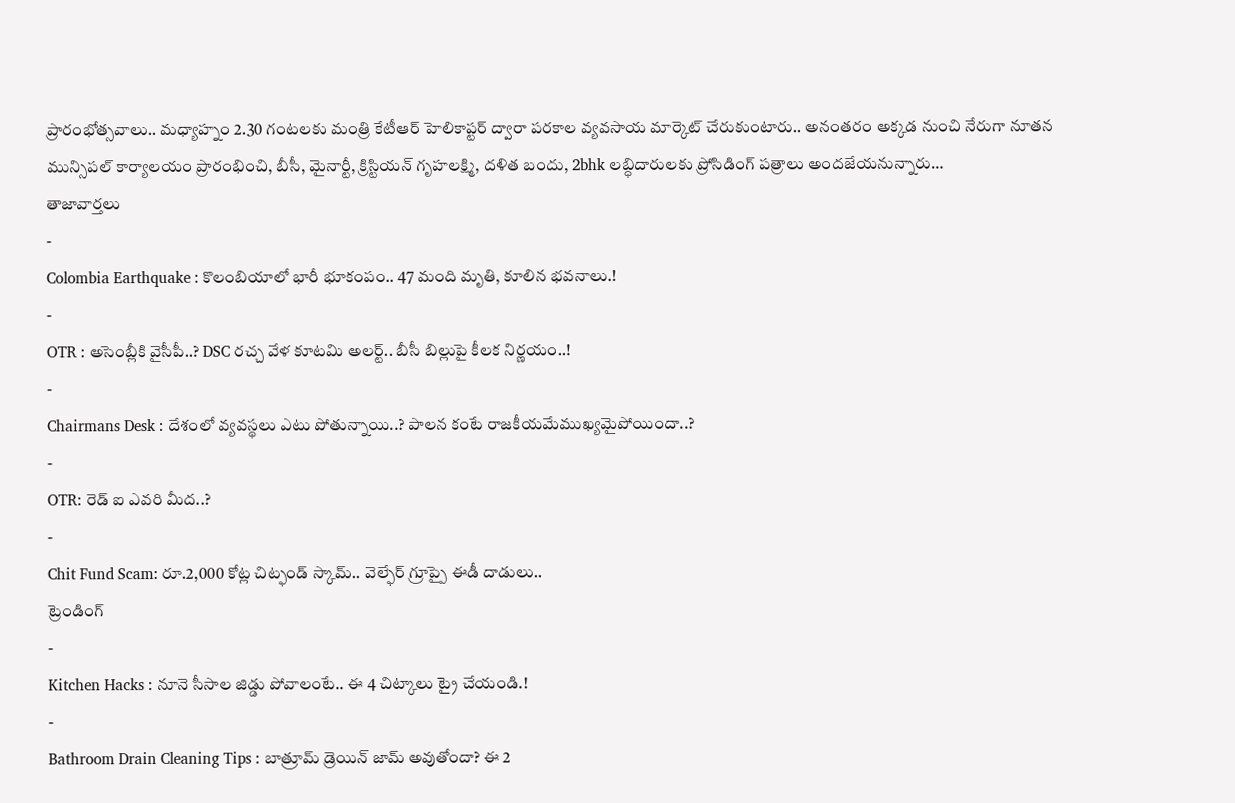ప్రారంభోత్సవాలు.. మధ్యాహ్నం 2.30 గంటలకు మంత్రి కేటీఆర్ హెలికాప్టర్ ద్వారా పరకాల వ్యవసాయ మార్కెట్ చేరుకుంటారు.. అనంతరం అక్కడ నుంచి నేరుగా నూతన మున్సిపల్ కార్యాలయం ప్రారంభించి, బీసీ, మైనార్టీ, క్రిస్టియన్ గృహలక్ష్మి, దళిత బందు, 2bhk లబ్ధిదారులకు ప్రోసిడింగ్ పత్రాలు అందజేయనున్నారు…
తాజావార్తలు
-
Colombia Earthquake : కొలంబియాలో భారీ భూకంపం.. 47 మంది మృతి, కూలిన భవనాలు.!
-
OTR : అసెంబ్లీకి వైసీపీ..? DSC రచ్చ వేళ కూటమి అలర్ట్.. బీసీ బిల్లుపై కీలక నిర్ణయం..!
-
Chairmans Desk : దేశంలో వ్యవస్థలు ఎటు పోతున్నాయి..? పాలన కంటే రాజకీయమేముఖ్యమైపోయిందా..?
-
OTR: రెడ్ ఐ ఎవరి మీద..?
-
Chit Fund Scam: రూ.2,000 కోట్ల చిట్ఫండ్ స్కామ్.. వెల్ఫేర్ గ్రూప్పై ఈడీ దాడులు..
ట్రెండింగ్
-
Kitchen Hacks : నూనె సీసాల జిడ్డు పోవాలంటే.. ఈ 4 చిట్కాలు ట్రై చేయండి.!
-
Bathroom Drain Cleaning Tips : బాత్రూమ్ డ్రెయిన్ జామ్ అవుతోందా? ఈ 2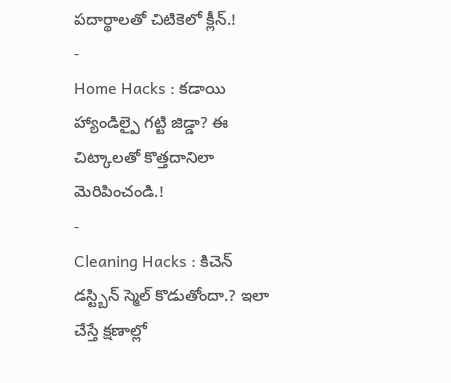పదార్థాలతో చిటికెలో క్లీన్.!
-
Home Hacks : కడాయి హ్యాండిల్పై గట్టి జిడ్డా? ఈ చిట్కాలతో కొత్తదానిలా మెరిపించండి.!
-
Cleaning Hacks : కిచెన్ డస్ట్బిన్ స్మెల్ కొడుతోందా.? ఇలా చేస్తే క్షణాల్లో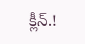క్లీన్.!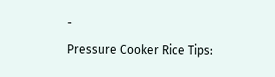-
Pressure Cooker Rice Tips: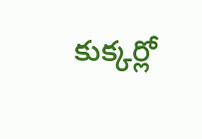కుక్కర్లో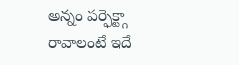అన్నం పర్ఫెక్ట్గా రావాలంటే ఇదే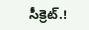సీక్రెట్.!